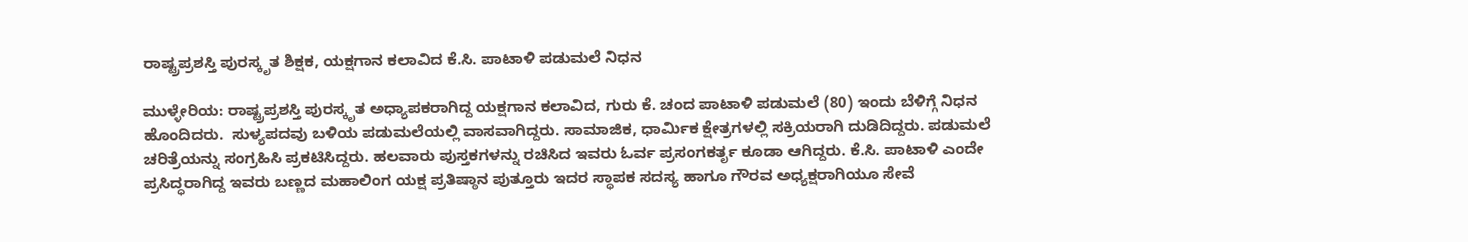ರಾಷ್ಟ್ರಪ್ರಶಸ್ತಿ ಪುರಸ್ಕೃತ ಶಿಕ್ಷಕ, ಯಕ್ಷಗಾನ ಕಲಾವಿದ ಕೆ.ಸಿ. ಪಾಟಾಳಿ ಪಡುಮಲೆ ನಿಧನ

ಮುಳ್ಳೇರಿಯ: ರಾಷ್ಟ್ರಪ್ರಶಸ್ತಿ ಪುರಸ್ಕೃತ ಅಧ್ಯಾಪಕರಾಗಿದ್ದ ಯಕ್ಷಗಾನ ಕಲಾವಿದ, ಗುರು ಕೆ. ಚಂದ ಪಾಟಾಳಿ ಪಡುಮಲೆ (80) ಇಂದು ಬೆಳಿಗ್ಗೆ ನಿಧನ ಹೊಂದಿದರು.  ಸುಳ್ಯಪದವು ಬಳಿಯ ಪಡುಮಲೆಯಲ್ಲಿ ವಾಸವಾಗಿದ್ದರು. ಸಾಮಾಜಿಕ, ಧಾರ್ಮಿಕ ಕ್ಷೇತ್ರಗಳಲ್ಲಿ ಸಕ್ರಿಯರಾಗಿ ದುಡಿದಿದ್ದರು. ಪಡುಮಲೆ ಚರಿತ್ರೆಯನ್ನು ಸಂಗ್ರಹಿಸಿ ಪ್ರಕಟಿಸಿದ್ದರು. ಹಲವಾರು ಪುಸ್ತಕಗಳನ್ನು ರಚಿಸಿದ ಇವರು ಓರ್ವ ಪ್ರಸಂಗಕರ್ತೃ ಕೂಡಾ ಆಗಿದ್ದರು. ಕೆ.ಸಿ. ಪಾಟಾಳಿ ಎಂದೇ ಪ್ರಸಿದ್ಧರಾಗಿದ್ದ ಇವರು ಬಣ್ಣದ ಮಹಾಲಿಂಗ ಯಕ್ಷ ಪ್ರತಿಷ್ಠಾನ ಪುತ್ತೂರು ಇದರ ಸ್ಥಾಪಕ ಸದಸ್ಯ ಹಾಗೂ ಗೌರವ ಅಧ್ಯಕ್ಷರಾಗಿಯೂ ಸೇವೆ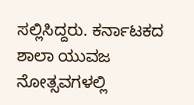ಸಲ್ಲಿಸಿದ್ದರು. ಕರ್ನಾಟಕದ ಶಾಲಾ ಯುವಜ ನೋತ್ಸವಗಳಲ್ಲಿ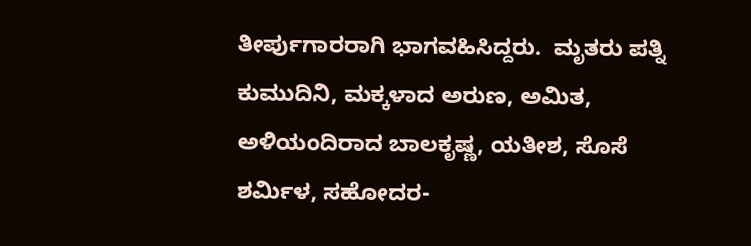ತೀರ್ಪುಗಾರರಾಗಿ ಭಾಗವಹಿಸಿದ್ದರು.  ಮೃತರು ಪತ್ನಿ ಕುಮುದಿನಿ, ಮಕ್ಕಳಾದ ಅರುಣ, ಅಮಿತ, ಅಳಿಯಂದಿರಾದ ಬಾಲಕೃಷ್ಣ, ಯತೀಶ, ಸೊಸೆ ಶರ್ಮಿಳ, ಸಹೋದರ-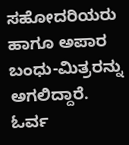ಸಹೋದರಿಯರು  ಹಾಗೂ ಅಪಾರ ಬಂಧು-ಮಿತ್ರರನ್ನು ಅಗಲಿದ್ದಾರೆ. ಓರ್ವ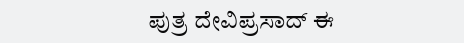ಪುತ್ರ ದೇವಿಪ್ರಸಾದ್ ಈ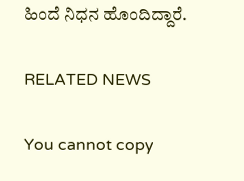ಹಿಂದೆ ನಿಧನ ಹೊಂದಿದ್ದಾರೆ.

RELATED NEWS

You cannot copy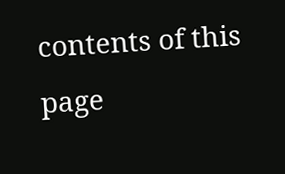contents of this page